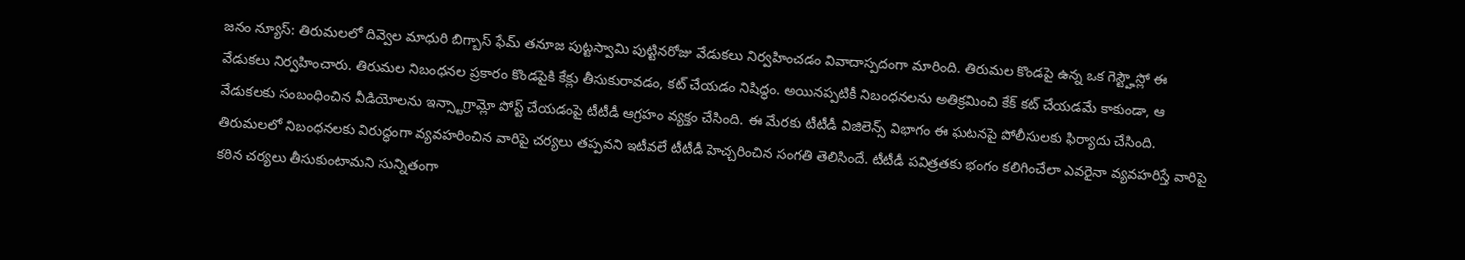జనం న్యూస్: తిరుమలలో దివ్వెల మాధురి బిగ్బాస్ ఫేమ్ తనూజ పుట్టస్వామి పుట్టినరోజు వేడుకలు నిర్వహించడం వివాదాస్పదంగా మారింది. తిరుమల కొండపై ఉన్న ఒక గెస్ట్హౌస్లో ఈ వేడుకలు నిర్వహించారు. తిరుమల నిబంధనల ప్రకారం కొండపైకి కేక్లు తీసుకురావడం, కట్ చేయడం నిషిద్ధం. అయినప్పటికీ నిబంధనలను అతిక్రమించి కేక్ కట్ చేయడమే కాకుండా, ఆ వేడుకలకు సంబంధించిన వీడియోలను ఇన్స్టాగ్రామ్లో పోస్ట్ చేయడంపై టీటీడీ ఆగ్రహం వ్యక్తం చేసింది. ఈ మేరకు టీటీడీ విజిలెన్స్ విభాగం ఈ ఘటనపై పోలీసులకు ఫిర్యాదు చేసింది. తిరుమలలో నిబంధనలకు విరుద్ధంగా వ్యవహరించిన వారిపై చర్యలు తప్పవని ఇటీవలే టీటీడీ హెచ్చరించిన సంగతి తెలిసిందే. టీటీడీ పవిత్రతకు భంగం కలిగించేలా ఎవరైనా వ్యవహరిస్తే వారిపై కఠిన చర్యలు తీసుకుంటామని సున్నితంగా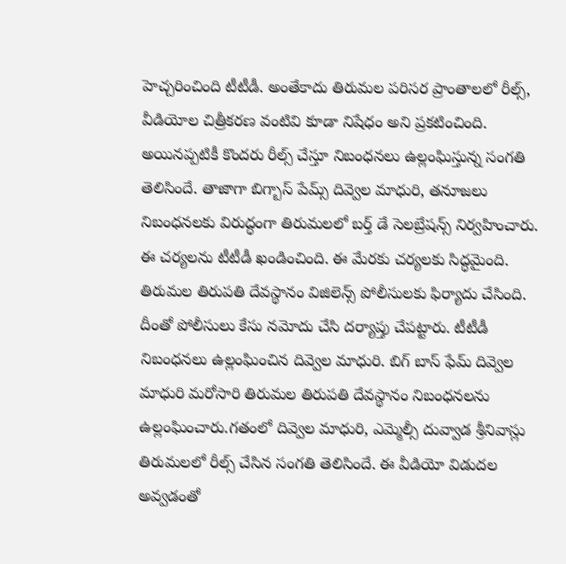హెచ్చరించింది టీటీడీ. అంతేకాదు తిరుమల పరిసర ప్రాంతాలలో రీల్స్, వీడియోల చిత్రీకరణ వంటివి కూడా నిషేధం అని ప్రకటించింది. అయినప్పటికీ కొందరు రీల్స్ చేస్తూ నిబంధనలు ఉల్లంఘిస్తున్న సంగతి తెలిసిందే. తాజాగా బిగ్బాస్ పేమ్స్ దివ్వెల మాధురి, తనూజలు నిబంధనలకు విరుద్ధంగా తిరుమలలో బర్త్ డే సెలబ్రేషన్స్ నిర్వహించారు. ఈ చర్యలను టీటీడీ ఖండించింది. ఈ మేరకు చర్యలకు సిద్ధమైంది. తిరుమల తిరుపతి దేవస్థానం విజిలెన్స్ పోలీసులకు ఫిర్యాదు చేసింది. దీంతో పోలీసులు కేసు నమోదు చేసి దర్యాప్తు చేపట్టారు. టీటీడీ నిబంధనలు ఉల్లంఘించిన దివ్వెల మాధురి. బిగ్ బాస్ ఫేమ్ దివ్వెల మాధురి మరోసారి తిరుమల తిరుపతి దేవస్థానం నిబంధనలను ఉల్లంఘించారు.గతంలో దివ్వెల మాధురి, ఎమ్మెల్సీ దువ్వాడ శ్రీనివాస్లు తిరుమలలో రీల్స్ చేసిన సంగతి తెలిసిందే. ఈ వీడియో విడుదల అవ్వడంతో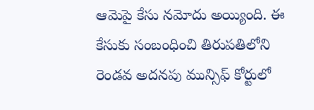ఆమెపై కేసు నమోదు అయ్యింది. ఈ కేసుకు సంబంధించి తిరుపతిలోని రెండవ అదనపు మున్సిఫ్ కోర్టులో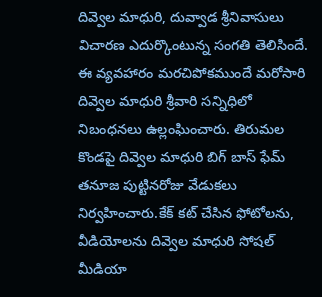దివ్వెల మాధురి, దువ్వాడ శ్రీనివాసులు విచారణ ఎదుర్కొంటున్న సంగతి తెలిసిందే. ఈ వ్యవహారం మరచిపోకముందే మరోసారి దివ్వెల మాధురి శ్రీవారి సన్నిధిలో నిబంధనలు ఉల్లంఘించారు. తిరుమల కొండపై దివ్వెల మాధురి బిగ్ బాస్ ఫేమ్ తనూజ పుట్టినరోజు వేడుకలు నిర్వహించారు.కేక్ కట్ చేసిన ఫోటోలను, వీడియోలను దివ్వెల మాధురి సోషల్ మీడియా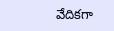వేదికగా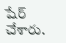షేర్ చేశారు.